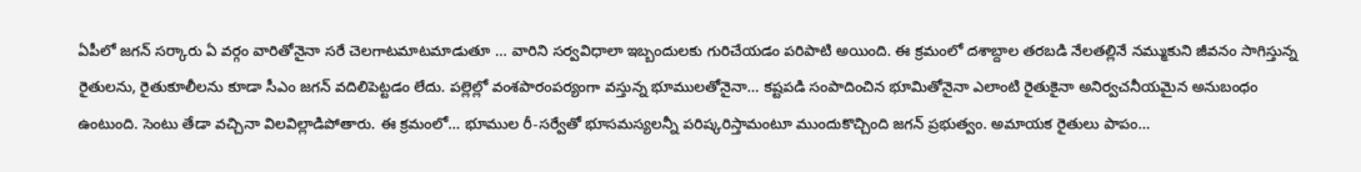ఏపీలో జగన్ సర్కారు ఏ వర్గం వారితోనైనా సరే చెలగాటమాటమాడుతూ ... వారిని సర్వవిధాలా ఇబ్బందులకు గురిచేయడం పరిపాటి అయింది. ఈ క్రమంలో దశాబ్దాల తరబడి నేలతల్లినే నమ్ముకుని జీవనం సాగిస్తున్న రైతులను, రైతుకూలీలను కూడా సీఎం జగన్ వదిలిపెట్టడం లేదు. పల్లెల్లో వంశపారంపర్యంగా వస్తున్న భూములతోనైనా... కష్టపడి సంపాదించిన భూమితోనైనా ఎలాంటి రైతుకైనా అనిర్వచనీయమైన అనుబంధం ఉంటుంది. సెంటు తేడా వచ్చినా విలవిల్లాడిపోతారు. ఈ క్రమంలో... భూముల రీ-సర్వేతో భూసమస్యలన్నీ పరిష్కరిస్తామంటూ ముందుకొచ్చింది జగన్ ప్రభుత్వం. అమాయక రైతులు పాపం...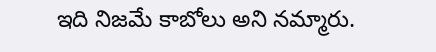ఇది నిజమే కాబోలు అని నమ్మారు.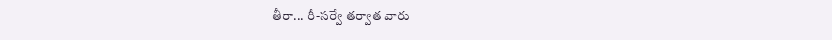తీరా... రీ-సర్వే తర్వాత వారు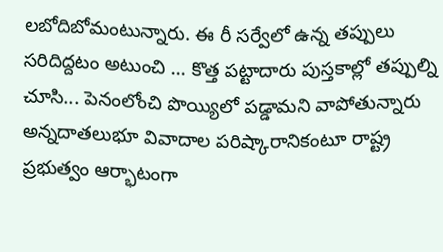లబోదిబోమంటున్నారు. ఈ రీ సర్వేలో ఉన్న తప్పులు సరిదిద్దటం అటుంచి ... కొత్త పట్టాదారు పుస్తకాల్లో తప్పుల్ని చూసి... పెనంలోంచి పొయ్యిలో పడ్డామని వాపోతున్నారు అన్నదాతలుభూ వివాదాల పరిష్కారానికంటూ రాష్ట్ర ప్రభుత్వం ఆర్భాటంగా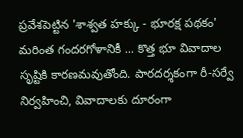ప్రవేశపెట్టిన 'శాశ్వత హక్కు - భూరక్ష పథకం' మరింత గందరగోళానికీ ... కొత్త భూ వివాదాల సృష్టికి కారణమవుతోంది. పారదర్శకంగా రీ-సర్వే నిర్వహించి, వివాదాలకు దూరంగా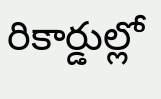రికార్డుల్లో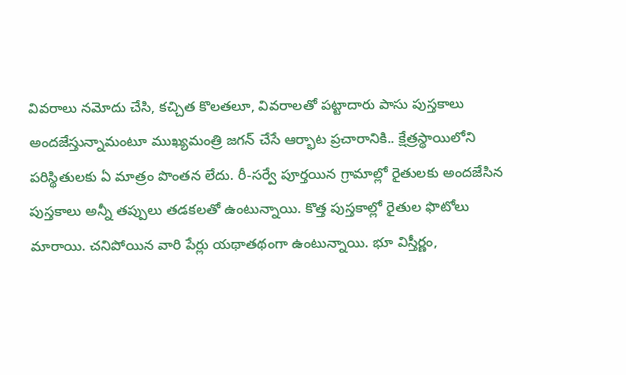వివరాలు నమోదు చేసి, కచ్చిత కొలతలూ, వివరాలతో పట్టాదారు పాసు పుస్తకాలు అందజేస్తున్నామంటూ ముఖ్యమంత్రి జగన్ చేసే ఆర్భాట ప్రచారానికి.. క్షేత్రస్థాయిలోని పరిస్థితులకు ఏ మాత్రం పొంతన లేదు. రీ-సర్వే పూర్తయిన గ్రామాల్లో రైతులకు అందజేసిన పుస్తకాలు అన్నీ తప్పులు తడకలతో ఉంటున్నాయి. కొత్త పుస్తకాల్లో రైతుల ఫొటోలు మారాయి. చనిపోయిన వారి పేర్లు యథాతథంగా ఉంటున్నాయి. భూ విస్తీర్ణం,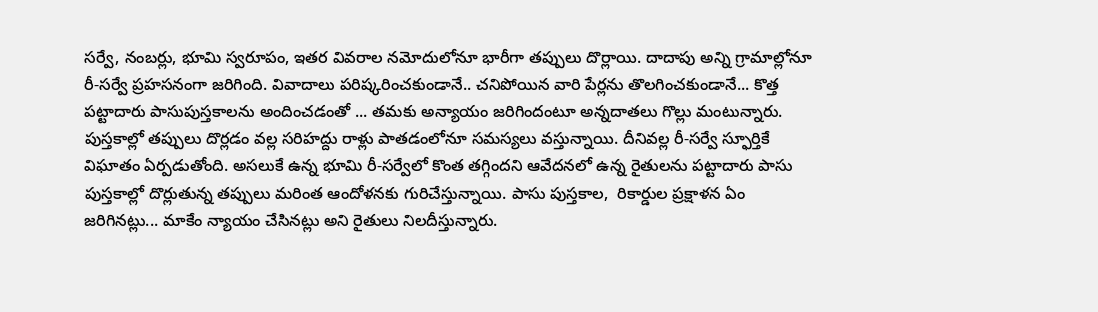సర్వే, నంబర్లు, భూమి స్వరూపం, ఇతర వివరాల నమోదులోనూ భారీగా తప్పులు దొర్లాయి. దాదాపు అన్ని గ్రామాల్లోనూ రీ-సర్వే ప్రహసనంగా జరిగింది. వివాదాలు పరిష్కరించకుండానే.. చనిపోయిన వారి పేర్లను తొలగించకుండానే... కొత్త పట్టాదారు పాసుపుస్తకాలను అందించడంతో ... తమకు అన్యాయం జరిగిందంటూ అన్నదాతలు గొల్లు మంటున్నారు. పుస్తకాల్లో తప్పులు దొర్లడం వల్ల సరిహద్దు రాళ్లు పాతడంలోనూ సమస్యలు వస్తున్నాయి. దీనివల్ల రీ-సర్వే స్ఫూర్తికే విఘాతం ఏర్పడుతోంది. అసలుకే ఉన్న భూమి రీ-సర్వేలో కొంత తగ్గిందని ఆవేదనలో ఉన్న రైతులను పట్టాదారు పాసు పుస్తకాల్లో దొర్లుతున్న తప్పులు మరింత ఆందోళనకు గురిచేస్తున్నాయి. పాసు పుస్తకాల,  రికార్డుల ప్రక్షాళన ఏం జరిగినట్లు... మాకేం న్యాయం చేసినట్లు అని రైతులు నిలదీస్తున్నారు.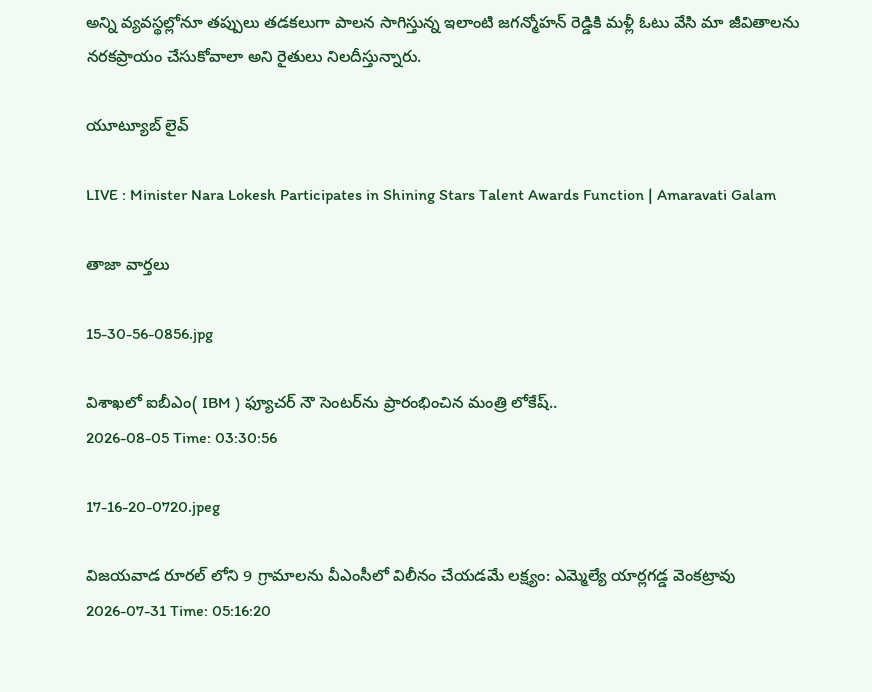అన్ని వ్యవస్థల్లోనూ తప్పులు తడకలుగా పాలన సాగిస్తున్న ఇలాంటి జగన్మోహన్ రెడ్డికి మళ్లీ ఓటు వేసి మా జీవితాలను నరకప్రాయం చేసుకోవాలా అని రైతులు నిలదీస్తున్నారు.

యూట్యూబ్ లైవ్

LIVE : Minister Nara Lokesh Participates in Shining Stars Talent Awards Function | Amaravati Galam

తాజా వార్తలు

15-30-56-0856.jpg

విశాఖలో ఐబీఎం( IBM ) ఫ్యూచర్ నౌ సెంటర్‌ను ప్రారంభించిన మంత్రి లోకేష్..
2026-08-05 Time: 03:30:56

17-16-20-0720.jpeg

విజయవాడ రూరల్ లోని 9 గ్రామాలను వీఎంసీలో విలీనం చేయడమే లక్ష్యం: ఎమ్మెల్యే యార్లగడ్డ వెంకట్రావు
2026-07-31 Time: 05:16:20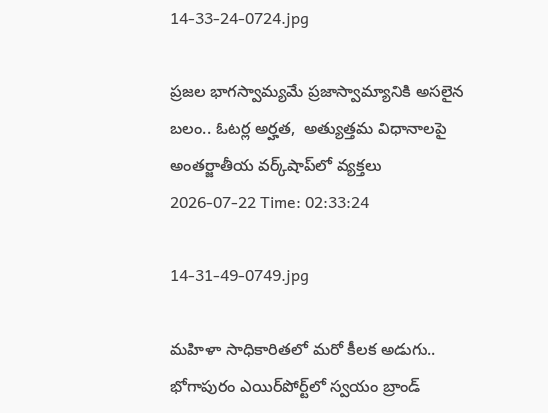14-33-24-0724.jpg

ప్ర‌జ‌ల భాగ‌స్వామ్య‌మే ప్రజాస్వామ్యానికి అస‌లైన బ‌లం.. ఓట‌ర్ల అర్హ‌త‌,  అత్యుత్త‌మ విధానాల‌పై అంతర్జాతీయ వ‌ర్క్‌షాప్‌లో వ్యక్తలు
2026-07-22 Time: 02:33:24

14-31-49-0749.jpg

మ‌హిళా సాధికారిత‌లో మ‌రో కీల‌క అడుగు..  భోగాపురం ఎయిర్‌పోర్ట్‌లో స్వ‌యం బ్రాండ్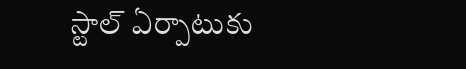స్టాల్ ఏర్పాటుకు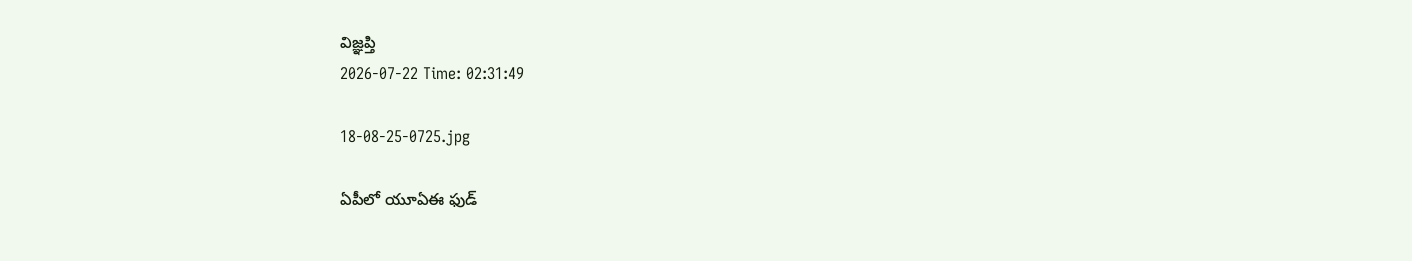విజ్ఞ‌ప్తి
2026-07-22 Time: 02:31:49

18-08-25-0725.jpg

ఏపీలో యూఏఈ ఫుడ్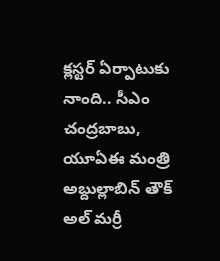క్లస్టర్ ఏర్పాటుకు నాంది.. సీఎం చంద్రబాబు, యూఏఈ మంత్రి అబ్దుల్లాబిన్ తౌక్ అల్ మర్రీ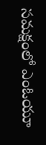సమక్షంలో ఎంఓయూ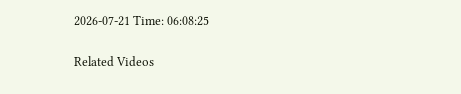2026-07-21 Time: 06:08:25

Related Videos